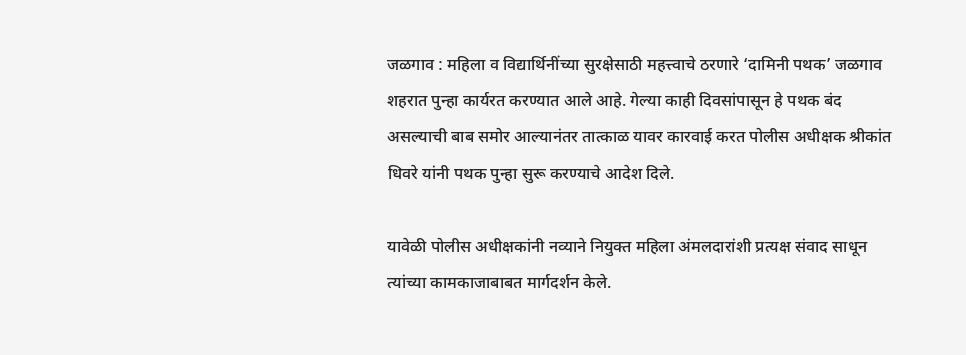जळगाव : महिला व विद्यार्थिनींच्या सुरक्षेसाठी महत्त्वाचे ठरणारे ‘दामिनी पथक’ जळगाव शहरात पुन्हा कार्यरत करण्यात आले आहे. गेल्या काही दिवसांपासून हे पथक बंद असल्याची बाब समोर आल्यानंतर तात्काळ यावर कारवाई करत पोलीस अधीक्षक श्रीकांत धिवरे यांनी पथक पुन्हा सुरू करण्याचे आदेश दिले.

यावेळी पोलीस अधीक्षकांनी नव्याने नियुक्त महिला अंमलदारांशी प्रत्यक्ष संवाद साधून त्यांच्या कामकाजाबाबत मार्गदर्शन केले.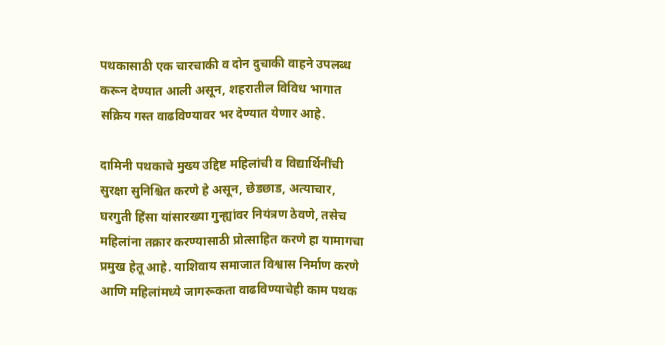पथकासाठी एक चारचाकी व दोन दुचाकी वाहने उपलब्ध करून देण्यात आली असून, शहरातील विविध भागात सक्रिय गस्त वाढविण्यावर भर देण्यात येणार आहे.

दामिनी पथकाचे मुख्य उद्दिष्ट महिलांची व विद्यार्थिनींची सुरक्षा सुनिश्चित करणे हे असून, छेडछाड, अत्याचार, घरगुती हिंसा यांसारख्या गुन्ह्यांवर नियंत्रण ठेवणे, तसेच महिलांना तक्रार करण्यासाठी प्रोत्साहित करणे हा यामागचा प्रमुख हेतू आहे. याशिवाय समाजात विश्वास निर्माण करणे आणि महिलांमध्ये जागरूकता वाढविण्याचेही काम पथक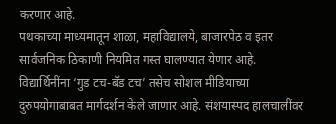करणार आहे.
पथकाच्या माध्यमातून शाळा, महाविद्यालये, बाजारपेठ व इतर सार्वजनिक ठिकाणी नियमित गस्त घालण्यात येणार आहे. विद्यार्थिनींना ‘गुड टच-बॅड टच’ तसेच सोशल मीडियाच्या दुरुपयोगाबाबत मार्गदर्शन केले जाणार आहे. संशयास्पद हालचालींवर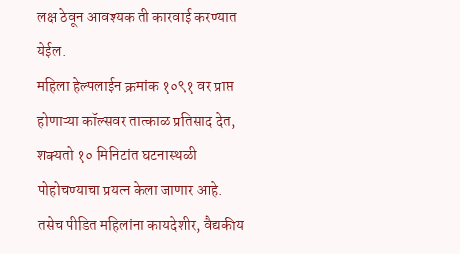लक्ष ठेवून आवश्यक ती कारवाई करण्यात येईल.
महिला हेल्पलाईन क्रमांक १०९१ वर प्राप्त होणाऱ्या कॉल्सवर तात्काळ प्रतिसाद देत, शक्यतो १० मिनिटांत घटनास्थळी पोहोचण्याचा प्रयत्न केला जाणार आहे. तसेच पीडित महिलांना कायदेशीर, वैद्यकीय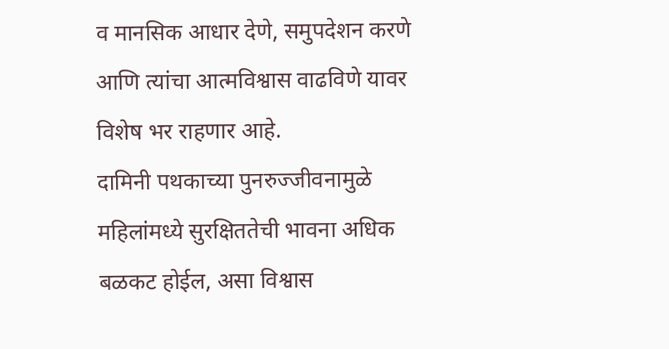व मानसिक आधार देणे, समुपदेशन करणे आणि त्यांचा आत्मविश्वास वाढविणे यावर विशेष भर राहणार आहे.
दामिनी पथकाच्या पुनरुज्जीवनामुळे महिलांमध्ये सुरक्षिततेची भावना अधिक बळकट होईल, असा विश्वास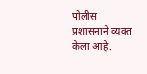पोलीस प्रशासनाने व्यक्त केला आहे.